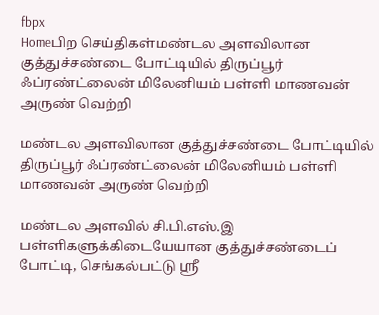fbpx
Homeபிற செய்திகள்மண்டல அளவிலான குத்துச்சண்டை போட்டியில் திருப்பூர் ஃப்ரண்ட்லைன் மிலேனியம் பள்ளி மாணவன் அருண் வெற்றி

மண்டல அளவிலான குத்துச்சண்டை போட்டியில் திருப்பூர் ஃப்ரண்ட்லைன் மிலேனியம் பள்ளி மாணவன் அருண் வெற்றி

மண்டல அளவில் சி.பி.எஸ்.இ பள்ளிகளுக்கிடையேயான குத்துச்சண்டைப் போட்டி, செங்கல்பட்டு ஸ்ரீ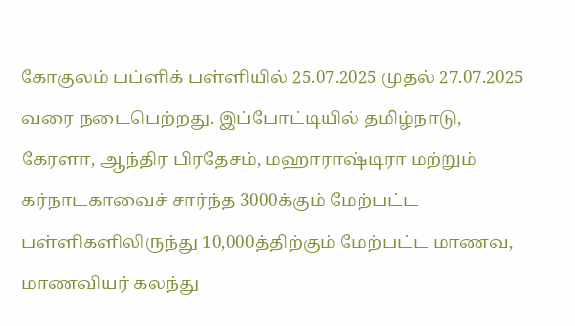கோகுலம் பப்ளிக் பள்ளியில் 25.07.2025 முதல் 27.07.2025 வரை நடைபெற்றது. இப்போட்டியில் தமிழ்நாடு, கேரளா, ஆந்திர பிரதேசம், மஹாராஷ்டிரா மற்றும் கர்நாடகாவைச் சார்ந்த 3000க்கும் மேற்பட்ட பள்ளிகளிலிருந்து 10,000த்திற்கும் மேற்பட்ட மாணவ, மாணவியர் கலந்து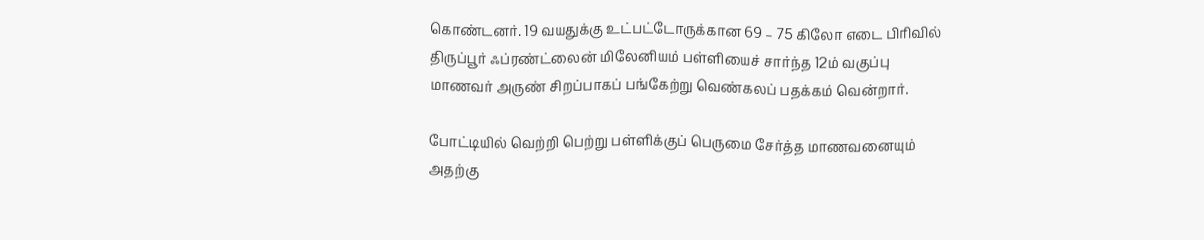கொண்டனர். 19 வயதுக்கு உட்பட்டோருக்கான 69 – 75 கிலோ எடை பிரிவில் திருப்பூர் ஃப்ரண்ட்லைன் மிலேனியம் பள்ளியைச் சார்ந்த 12ம் வகுப்பு மாணவர் அருண் சிறப்பாகப் பங்கேற்று வெண்கலப் பதக்கம் வென்றார்.

போட்டியில் வெற்றி பெற்று பள்ளிக்குப் பெருமை சேர்த்த மாணவனையும் அதற்கு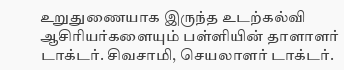உறுதுணையாக இருந்த உடற்கல்வி ஆசிரியர்களையும் பள்ளியின் தாளாளர் டாக்டர். சிவசாமி, செயலாளர் டாக்டர்.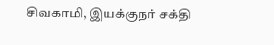சிவகாமி, இயக்குநர் சக்தி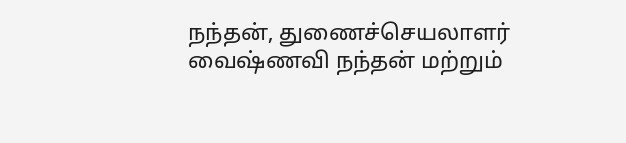நந்தன், துணைச்செயலாளர் வைஷ்ணவி நந்தன் மற்றும்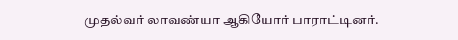முதல்வர் லாவண்யா ஆகியோர் பாராட்டினர்.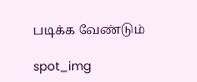படிக்க வேண்டும்

spot_img